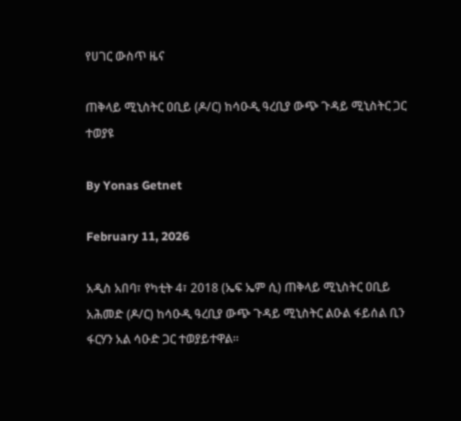የሀገር ውስጥ ዜና

ጠቅላይ ሚኒስትር ዐቢይ (ዶ/ር) ከሳዑዲ ዓረቢያ ውጭ ጉዳይ ሚኒስትር ጋር ተወያዩ

By Yonas Getnet

February 11, 2026

አዲስ አበባ፣ የካቲት 4፣ 2018 (ኤፍ ኤም ሲ) ጠቅላይ ሚኒስትር ዐቢይ አሕመድ (ዶ/ር) ከሳዑዲ ዓረቢያ ውጭ ጉዳይ ሚኒስትር ልዑል ፋይሰል ቢን ፋርሃን አል ሳዑድ ጋር ተወያይተዋል፡፡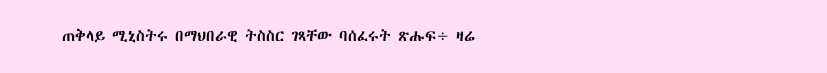ጠቅላይ ሚኒስትሩ በማህበራዊ ትስስር ገጻቸው ባሰፈሩት ጽሑፍ÷ ዛሬ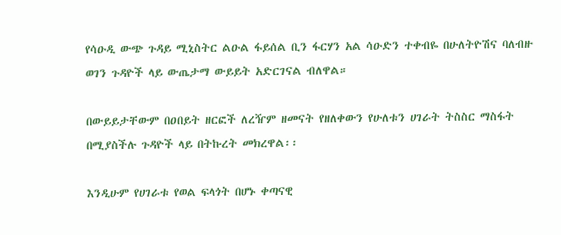የሳዑዲ ውጭ ጉዳይ ሚኒስትር ልዑል ፋይሰል ቢን ፋርሃን አል ሳዑድን ተቀብዬ በሁለትዮሽና ባለብዙ ወገን ጉዳዮች ላይ ውጤታማ ውይይት አድርገናል ብለዋል።

በውይይታቸውም በዐበይት ዘርፎች ለረዥም ዘመናት የዘለቀውን የሁለቱን ሀገራት ትስስር ማስፋት በሚያስችሉ ጉዳዮች ላይ በትኩረት መክረዋል፡፡

እንዲሁም የሀገራቱ የወል ፍላጎት በሆኑ ቀጣናዊ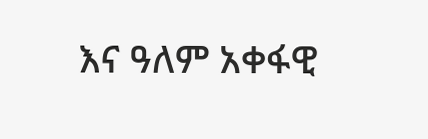እና ዓለም አቀፋዊ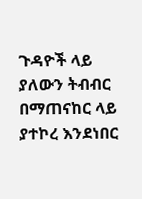ጉዳዮች ላይ ያለውን ትብብር በማጠናከር ላይ ያተኮረ እንደነበር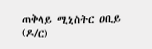ጠቅላይ ሚኒስትር ዐቢይ (ዶ/ር)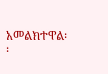አመልክተዋል፡፡